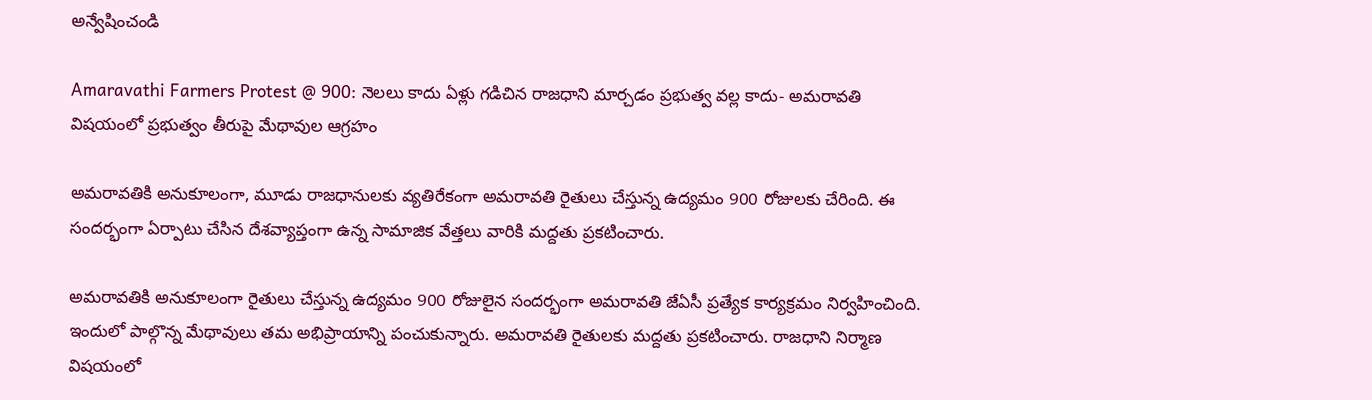అన్వేషించండి

Amaravathi Farmers Protest @ 900: నెలలు కాదు ఏళ్లు గడిచిన రాజధాని మార్చడం ప్రభుత్వ వల్ల కాదు- అమరావతి విషయంలో ప్రభుత్వం తీరుపై మేథావుల ఆగ్రహం

అమరావతికి అనుకూలంగా, మూడు రాజధానులకు వ్యతిరేకంగా అమరావతి రైతులు చేస్తున్న ఉద్యమం 900 రోజులకు చేరింది. ఈ సందర్భంగా ఏర్పాటు చేసిన దేశవ్యాప్తంగా ఉన్న సామాజిక వేత్తలు వారికి మద్దతు ప్రకటించారు.

అమరావతికి అనుకూలంగా రైతులు చేస్తున్న ఉద్యమం 900 రోజులైన సందర్భంగా అమరావతి జేఏసీ ప్రత్యేక కార్యక్రమం నిర్వహించింది. ఇందులో పాల్గొన్న మేథావులు తమ అభిప్రాయాన్ని పంచుకున్నారు. అమరావతి రైతులకు మద్దతు ప్రకటించారు. రాజధాని నిర్మాణ విషయంలో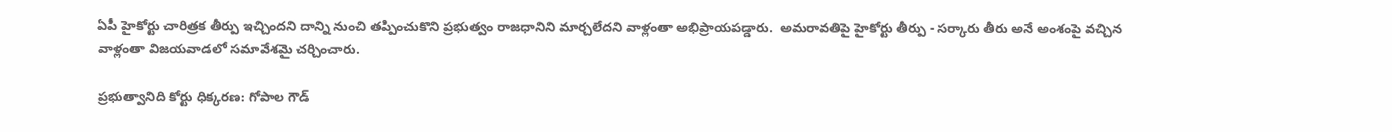ఏపీ హైకోర్టు చారిత్రక తీర్పు ఇచ్చింద‌ని దాన్ని నుంచి తప్పించుకొని ప్రభుత్వం రాజధానిని మార్చలేదని వాళ్లంతా అభిప్రాయపడ్డారు.  అమరావతిపై హైకోర్టు తీర్పు - సర్కారు తీరు అనే అంశంపై వచ్చిన వాళ్లంతా విజయవాడలో సమావేశమై చర్చించారు.

ప్రభుత్వానిది కోర్టు ధిక్కరణ: గోపాల గౌడ్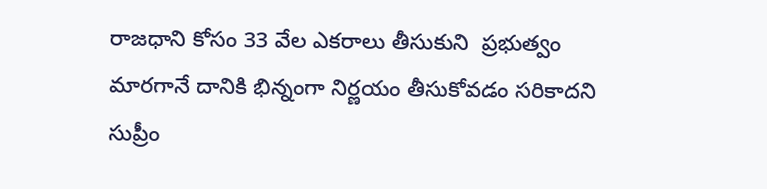రాజధాని కోసం 33 వేల ఎకరాలు తీసుకుని  ప్రభుత్వం మారగానే దానికి భిన్నంగా నిర్ణయం తీసుకోవడం సరికాదని సుప్రీం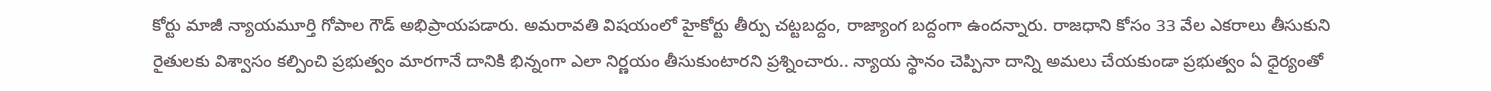కోర్టు మాజీ న్యాయ‌మూర్తి గోపాల గౌడ్ అభిప్రాయ‌ప‌డారు. అమరావతి విషయంలో హైకోర్టు తీర్పు చట్టబద్దం, రాజ్యాంగ బద్దంగా ఉందన్నారు. రాజధాని కోసం 33 వేల ఎకరాలు తీసుకుని రైతులకు విశ్వాసం కల్పించి ప్రభుత్వం మారగానే దానికి భిన్నంగా ఎలా నిర్ణయం తీసుకుంటారని ప్రశ్నించారు.. న్యాయ స్థానం చెప్పినా దాన్ని అమలు చేయకుండా ప్రభుత్వం ఏ ధైర్యంతో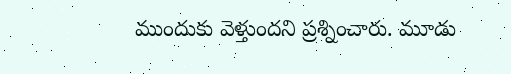ముందుకు వెళ్తుందని ప్రశ్నించారు. మూడు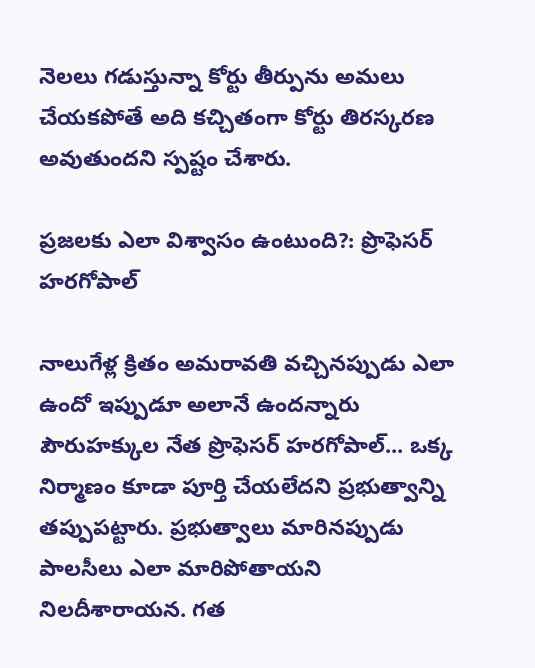నెలలు గడుస్తున్నా కోర్టు తీర్పును అమలు చేయకపోతే అది కచ్చితంగా కోర్టు తిరస్కరణ అవుతుందని స్పష్టం చేశారు.

ప్రజలకు ఎలా విశ్వాసం ఉంటుంది?: ప్రొఫెసర్‌ హరగోపాల్

నాలుగేళ్ల క్రితం అమరావతి వచ్చినప్పుడు ఎలా ఉందో ఇప్పుడూ అలానే ఉందన్నారు పౌరుహక్కుల నేత ప్రొఫెసర్‌ హరగోపాల్... ఒక్క నిర్మాణం కూడా పూర్తి చేయలేదని ప్రభుత్వాన్ని తప్పుపట్టారు. ప్రభుత్వాలు మారినప్పుడు పాలసీలు ఎలా మారిపోతాయని నిలదీశారాయన. గత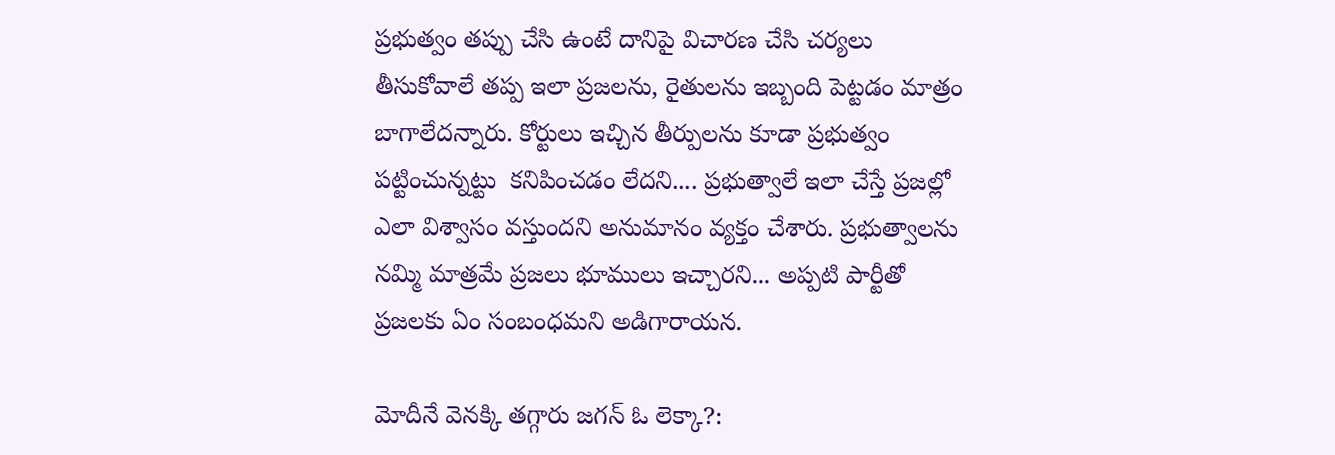ప్రభుత్వం తప్పు చేసి ఉంటే దానిపై విచారణ చేసి చర్యలు తీసుకోవాలే తప్ప ఇలా ప్రజలను, రైతులను ఇబ్బంది పెట్టడం మాత్రం బాగాలేదన్నారు. కోర్టులు ఇచ్చిన తీర్పులను కూడా ప్రభుత్వం పట్టించున్నట్టు  కనిపించడం లేదని.... ప్రభుత్వాలే ఇలా చేస్తే ప్రజల్లో ఎలా విశ్వాసం వస్తుందని అనుమానం వ్యక్తం చేశారు. ప్రభుత్వాలను నమ్మి మాత్రమే ప్రజలు భూములు ఇచ్చారని... అప్పటి పార్టీతో ప్రజలకు ఏం సంబంధమని అడిగారాయన.

మోదీనే వెనక్కి తగ్గారు జగన్ ఓ లెక్కా?: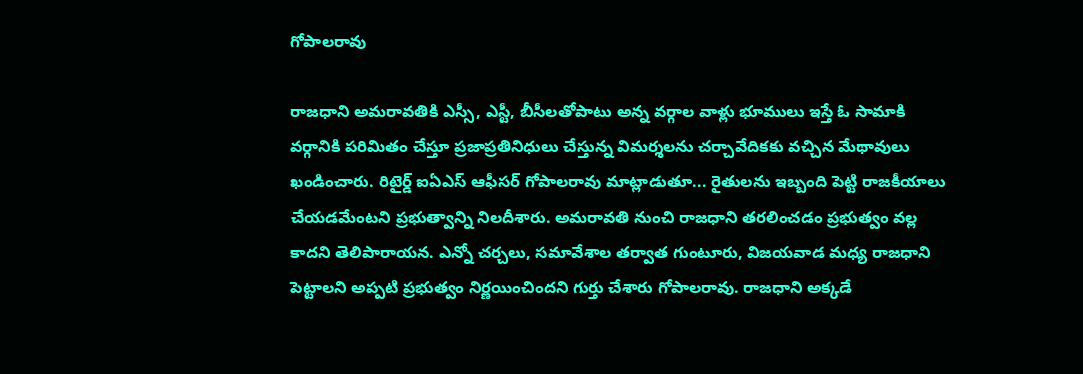గోపాలరావు

రాజధాని అమరావతికి ఎస్సీ, ఎస్టీ, బీసీలతోపాటు అన్న వర్గాల వాళ్లు భూములు ఇస్తే ఓ సామాకి వర్గానికి పరిమితం చేస్తూ ప్రజాప్రతినిధులు చేస్తున్న విమర్శలను చర్చావేదికకు వచ్చిన మేథావులు ఖండించారు. రిటైర్డ్ ఐఏఎస్ ఆఫీసర్ గోపాలరావు మాట్లాడుతూ... రైతులను ఇబ్బంది పెట్టి రాజకీయాలు చేయడమేంటని ప్రభుత్వాన్ని నిలదీశారు. అమరావతి నుంచి రాజధాని తరలించడం ప్రభుత్వం వల్ల కాదని తెలిపారాయన. ఎన్నో చర్చలు, సమావేశాల తర్వాత గుంటూరు, విజయవాడ మధ్య రాజధాని పెట్టాలని అప్పటి ప్రభుత్వం నిర్ణయించిందని గుర్తు చేశారు గోపాలరావు. రాజధాని అక్కడే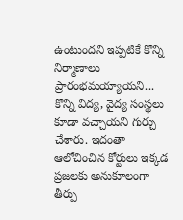ఉంటుందని ఇప్పటికే కొన్ని నిర్మాణాలు ప్రారంభమయ్యాయని... కొన్ని విద్య, వైద్య సంస్థలు కూడా వచ్చాయని గుర్చు చేశారు. ఇదంతా ఆలోచించిన కోర్టులు ఇక్కడ ప్రజలకు అనుకూలంగా తీర్పు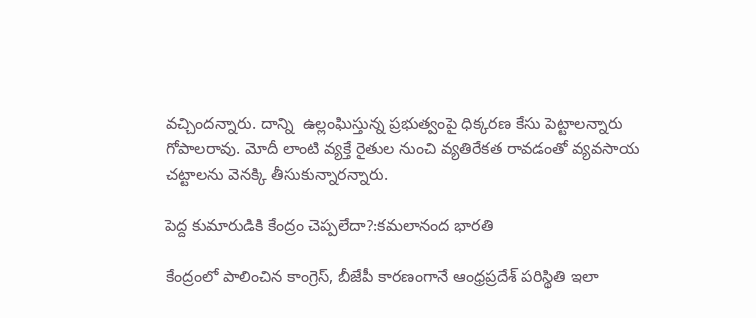వచ్చిందన్నారు. దాన్ని  ఉల్లంఘిస్తున్న ప్రభుత్వంపై ధిక్కరణ కేసు పెట్టాలన్నారు గోపాలరావు. మోదీ లాంటి వ్యక్తే రైతుల నుంచి వ్యతిరేకత రావడంతో వ్యవసాయ చట్టాలను వెనక్కి తీసుకున్నారన్నారు.

పెద్ద కుమారుడికి కేంద్రం చెప్పలేదా?:కమలానంద భారతి

కేంద్రంలో పాలించిన కాంగ్రెస్, బీజేపీ కారణంగానే ఆంధ్రప్రదేశ్‌ పరిస్థితి ఇలా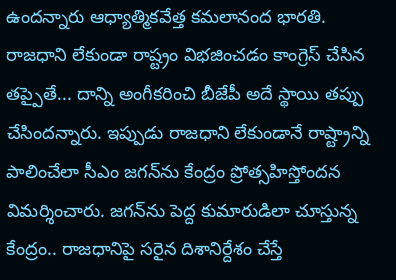ఉందన్నారు ఆధ్యాత్మికవేత్త కమలానంద భారతి. రాజధాని లేకుండా రాష్ట్రం విభజించడం కాంగ్రెస్ చేసిన తప్పైతే... దాన్ని అంగీకరించి బీజేపీ అదే స్థాయి తప్పు చేసిందన్నారు. ఇప్పుడు రాజధాని లేకుండానే రాష్ట్రాన్ని పాలించేలా సీఎం జగన్‌ను కేంద్రం ప్రోత్సహిస్తోందన విమర్శించారు. జగన్‌ను పెద్ద కుమారుడిలా చూస్తున్న కేంద్రం.. రాజధానిపై సరైన దిశానిర్దేశం చేస్తే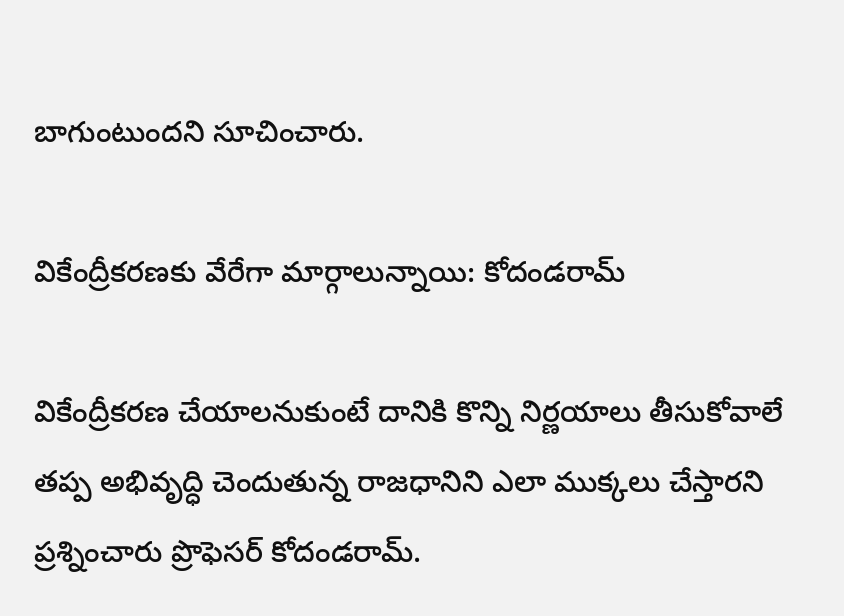బాగుంటుందని సూచించారు.

వికేంద్రీకరణకు వేరేగా మార్గాలున్నాయి: కోదండరామ్

వికేంద్రీకరణ చేయాలనుకుంటే దానికి కొన్ని నిర్ణయాలు తీసుకోవాలే తప్ప అభివృద్ధి చెందుతున్న రాజధానిని ఎలా ముక్కలు చేస్తారని ప్రశ్నించారు ప్రొఫెసర్ కోదండరామ్‌.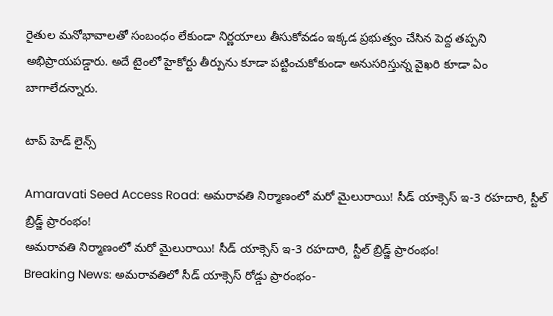రైతుల మనోభావాలతో సంబంధం లేకుండా నిర్ణయాలు తీసుకోవడం ఇక్కడ ప్రభుత్వం చేసిన పెద్ద తప్పని అభిప్రాయపడ్డారు. అదే టైంలో హైకోర్టు తీర్పును కూడా పట్టించుకోకుండా అనుసరిస్తున్న వైఖరి కూడా ఏం బాగాలేదన్నారు.

టాప్ హెడ్ లైన్స్

Amaravati Seed Access Road: అమరావతి నిర్మాణంలో మరో మైలురాయి! సీడ్ యాక్సెస్‌ ఇ-3 రహదారి, స్టీల్ బ్రిడ్జ్‌ ప్రారంభం!
అమరావతి నిర్మాణంలో మరో మైలురాయి! సీడ్ యాక్సెస్‌ ఇ-3 రహదారి, స్టీల్ బ్రిడ్జ్‌ ప్రారంభం!
Breaking News: అమరావతిలో సీడ్ యాక్సెస్ రోడ్డు ప్రారంభం-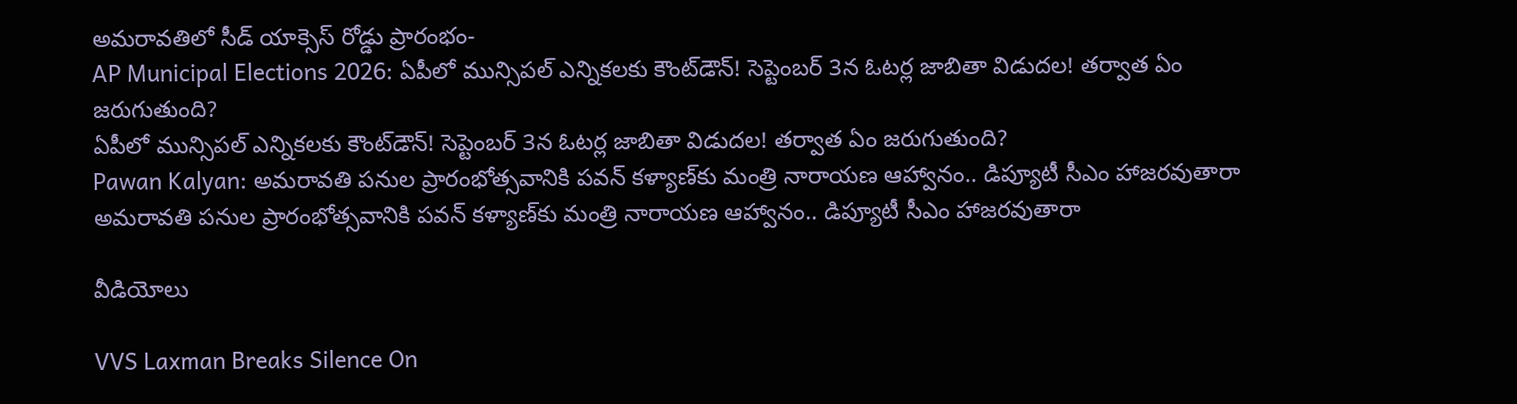అమరావతిలో సీడ్ యాక్సెస్ రోడ్డు ప్రారంభం-
AP Municipal Elections 2026: ఏపీలో మున్సిపల్ ఎన్నికలకు కౌంట్‌డౌన్! సెప్టెంబర్‌ 3న ఓటర్ల జాబితా విడుదల! తర్వాత ఏం జరుగుతుంది?
ఏపీలో మున్సిపల్ ఎన్నికలకు కౌంట్‌డౌన్! సెప్టెంబర్‌ 3న ఓటర్ల జాబితా విడుదల! తర్వాత ఏం జరుగుతుంది?
Pawan Kalyan: అమరావతి పనుల ప్రారంభోత్సవానికి పవన్ కళ్యాణ్‌కు మంత్రి నారాయణ ఆహ్వానం.. డిప్యూటీ సీఎం హాజరవుతారా
అమరావతి పనుల ప్రారంభోత్సవానికి పవన్ కళ్యాణ్‌కు మంత్రి నారాయణ ఆహ్వానం.. డిప్యూటీ సీఎం హాజరవుతారా

వీడియోలు

VVS Laxman Breaks Silence On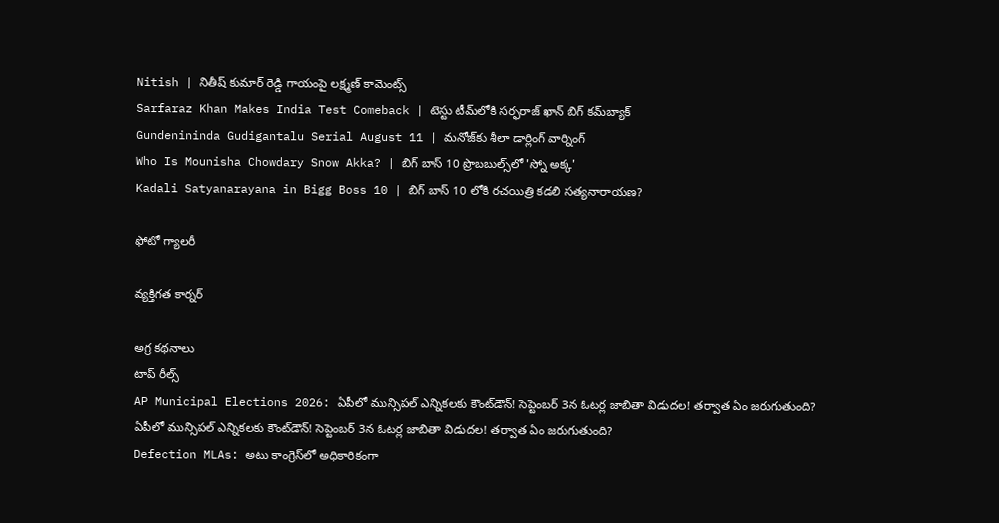Nitish | నితీష్ కుమార్ రెడ్డి గాయంపై లక్ష్మణ్ కామెంట్స్
Sarfaraz Khan Makes India Test Comeback | టెస్టు టీమ్‌లోకి సర్ఫరాజ్ ఖాన్ బిగ్ కమ్‌బ్యాక్
Gundenininda Gudigantalu Serial August 11 | మనోజ్‌కు శీలా డార్లింగ్ వార్నింగ్
Who Is Mounisha Chowdary Snow Akka? | బిగ్ బాస్ 10 ప్రొబబుల్స్‌లో 'స్నో అక్క'
Kadali Satyanarayana in Bigg Boss 10 | బిగ్ బాస్ 10 లోకి రచయిత్రి కడలి సత్యనారాయణ?

ఫోటో గ్యాలరీ

వ్యక్తిగత కార్నర్

అగ్ర కథనాలు
టాప్ రీల్స్
AP Municipal Elections 2026: ఏపీలో మున్సిపల్ ఎన్నికలకు కౌంట్‌డౌన్! సెప్టెంబర్‌ 3న ఓటర్ల జాబితా విడుదల! తర్వాత ఏం జరుగుతుంది?
ఏపీలో మున్సిపల్ ఎన్నికలకు కౌంట్‌డౌన్! సెప్టెంబర్‌ 3న ఓటర్ల జాబితా విడుదల! తర్వాత ఏం జరుగుతుంది?
Defection MLAs: అటు కాంగ్రెస్‌లో అధికారికంగా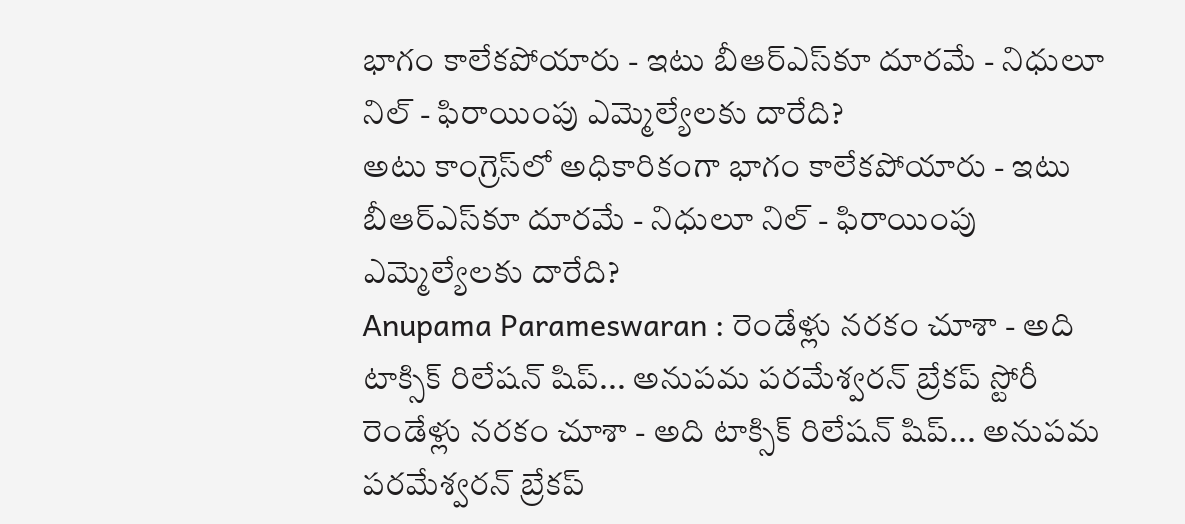భాగం కాలేకపోయారు - ఇటు బీఆర్ఎస్‌కూ దూరమే - నిధులూ నిల్ - ఫిరాయింపు ఎమ్మెల్యేలకు దారేది?
అటు కాంగ్రెస్‌లో అధికారికంగా భాగం కాలేకపోయారు - ఇటు బీఆర్ఎస్‌కూ దూరమే - నిధులూ నిల్ - ఫిరాయింపు ఎమ్మెల్యేలకు దారేది?
Anupama Parameswaran : రెండేళ్లు నరకం చూశా - అది టాక్సిక్ రిలేషన్ షిప్... అనుపమ పరమేశ్వరన్ బ్రేకప్ స్టోరీ
రెండేళ్లు నరకం చూశా - అది టాక్సిక్ రిలేషన్ షిప్... అనుపమ పరమేశ్వరన్ బ్రేకప్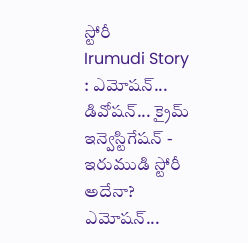స్టోరీ
Irumudi Story : ఎమోషన్... డివోషన్... క్రైమ్ ఇన్వెస్టిగేషన్ - ఇరుముడి స్టోరీ అదేనా?
ఎమోషన్...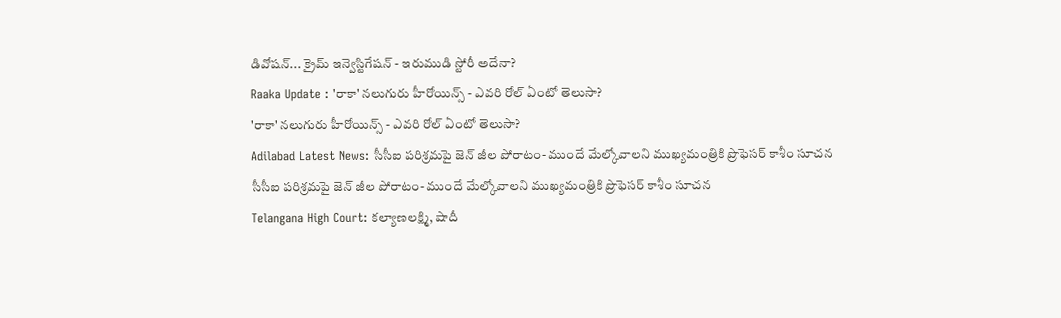డివోషన్... క్రైమ్ ఇన్వెస్టిగేషన్ - ఇరుముడి స్టోరీ అదేనా?
Raaka Update : 'రాకా' నలుగురు హీరోయిన్స్ - ఎవరి రోల్ ఏంటో తెలుసా?
'రాకా' నలుగురు హీరోయిన్స్ - ఎవరి రోల్ ఏంటో తెలుసా?
Adilabad Latest News: సీసీఐ పరిశ్రమపై జెన్ జీల పోరాటం- ముందే మేల్కోవాలని ముఖ్యమంత్రికి ప్రొఫెసర్ కాశీం సూచన
సీసీఐ పరిశ్రమపై జెన్ జీల పోరాటం- ముందే మేల్కోవాలని ముఖ్యమంత్రికి ప్రొఫెసర్ కాశీం సూచన
Telangana High Court: కల్యాణలక్ష్మి, షాదీ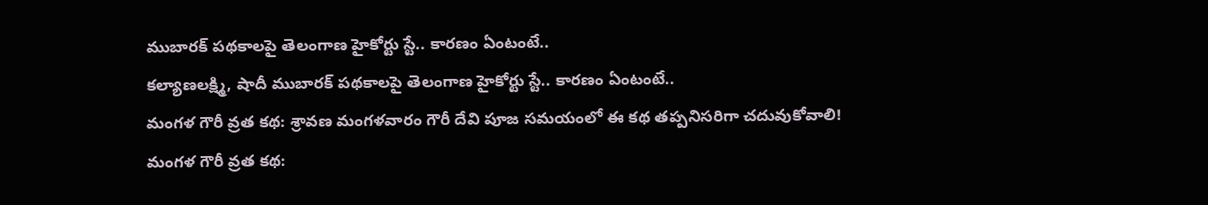ముబారక్ పథకాలపై తెలంగాణ హైకోర్టు స్టే.. కారణం ఏంటంటే..
కల్యాణలక్ష్మి, షాదీ ముబారక్ పథకాలపై తెలంగాణ హైకోర్టు స్టే.. కారణం ఏంటంటే..
మంగళ గౌరీ వ్రత కథ: శ్రావణ మంగళవారం గౌరీ దేవి పూజ సమయంలో ఈ కథ తప్పనిసరిగా చదువుకోవాలి!
మంగళ గౌరీ వ్రత కథ: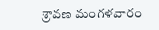శ్రావణ మంగళవారం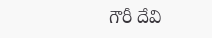గౌరీ దేవి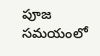పూజ సమయంలో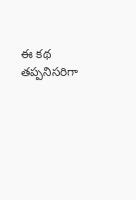ఈ కథ తప్పనిసరిగా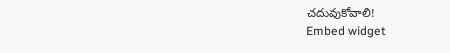చదువుకోవాలి!
Embed widget